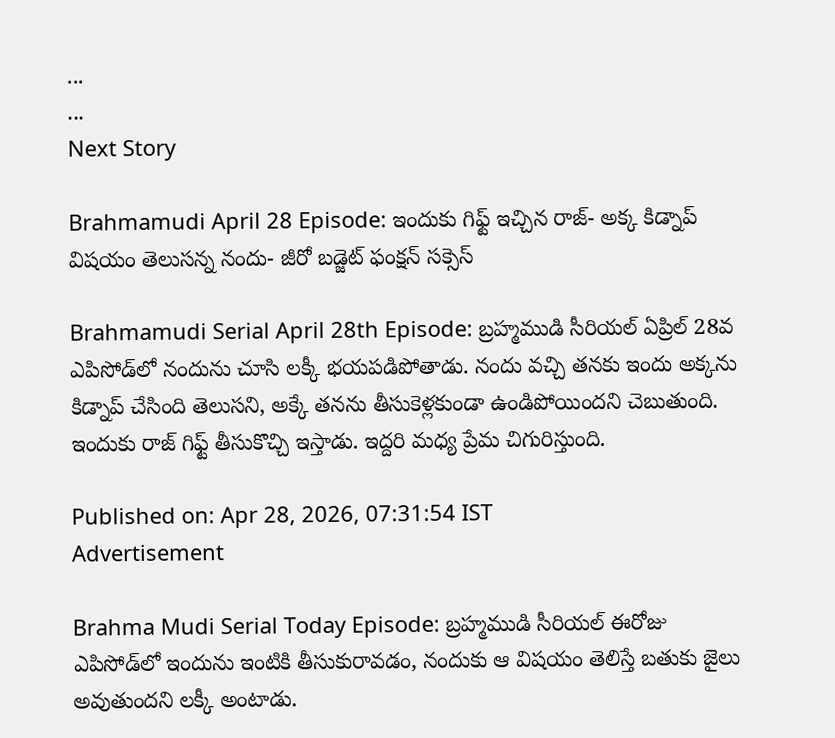...
...
Next Story

Brahmamudi April 28 Episode: ఇందుకు గిఫ్ట్ ఇచ్చిన రాజ్- అక్క కిడ్నాప్ విషయం తెలుసన్న నందు- జీరో బడ్జెట్ ఫంక్షన్ సక్సెస్

Brahmamudi Serial April 28th Episode: బ్రహ్మముడి సీరియల్ ఏప్రిల్ 28వ ఎపిసోడ్‌లో నందును చూసి లక్కీ భయపడిపోతాడు. నందు వచ్చి తనకు ఇందు అక్కను కిడ్నాప్ చేసింది తెలుసని, అక్కే తనను తీసుకెళ్లకుండా ఉండిపోయిందని చెబుతుంది. ఇందుకు రాజ్ గిఫ్ట్ తీసుకొచ్చి ఇస్తాడు. ఇద్దరి మధ్య ప్రేమ చిగురిస్తుంది.

Published on: Apr 28, 2026, 07:31:54 IST
Advertisement

Brahma Mudi Serial Today Episode: బ్రహ్మముడి సీరియల్ ఈరోజు ఎపిసోడ్‌లో ఇందును ఇంటికి తీసుకురావడం, నందుకు ఆ విషయం తెలిస్తే బతుకు జైలు అవుతుందని లక్కీ అంటాడు.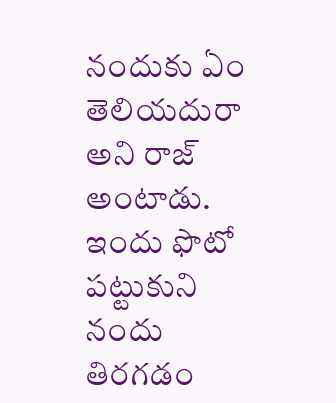నందుకు ఏం తెలియదురా అని రాజ్ అంటాడు. ఇందు ఫొటో పట్టుకుని నందు తిరగడం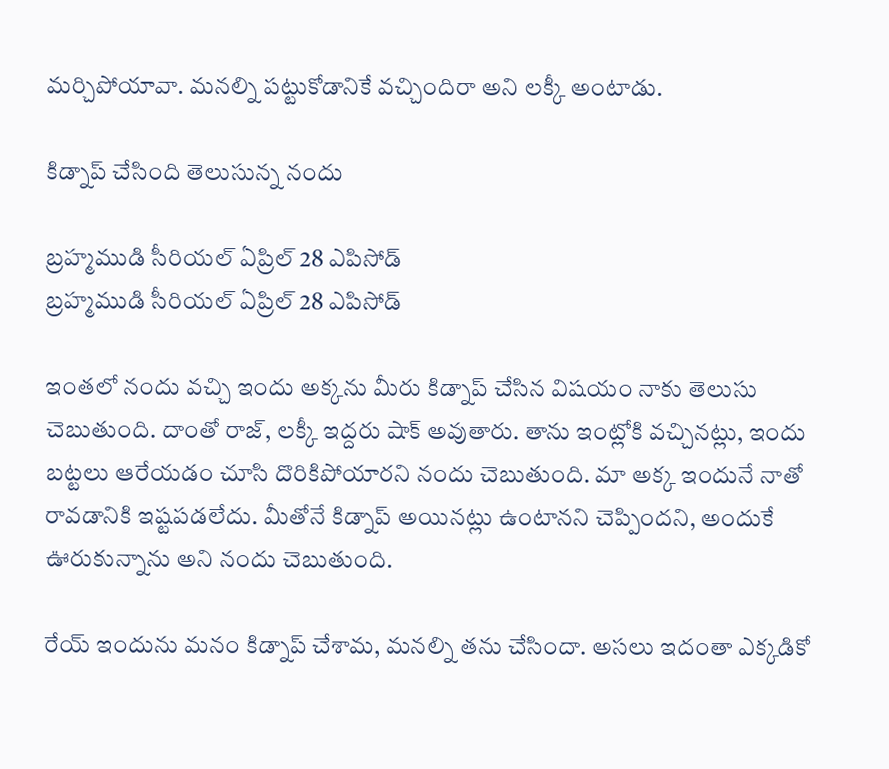మర్చిపోయావా. మనల్ని పట్టుకోడానికే వచ్చిందిరా అని లక్కీ అంటాడు.

కిడ్నాప్ చేసింది తెలుసున్న నందు

బ్రహ్మముడి సీరియల్ ఏప్రిల్ 28 ఎపిసోడ్
బ్రహ్మముడి సీరియల్ ఏప్రిల్ 28 ఎపిసోడ్

ఇంతలో నందు వచ్చి ఇందు అక్కను మీరు కిడ్నాప్ చేసిన విషయం నాకు తెలుసు చెబుతుంది. దాంతో రాజ్, లక్కీ ఇద్దరు షాక్ అవుతారు. తాను ఇంట్లోకి వచ్చినట్లు, ఇందు బట్టలు ఆరేయడం చూసి దొరికిపోయారని నందు చెబుతుంది. మా అక్క ఇందునే నాతో రావడానికి ఇష్టపడలేదు. మీతోనే కిడ్నాప్ అయినట్లు ఉంటానని చెప్పిందని, అందుకే ఊరుకున్నాను అని నందు చెబుతుంది.

రేయ్ ఇందును మనం కిడ్నాప్ చేశామ, మనల్ని తను చేసిందా. అసలు ఇదంతా ఎక్కడికో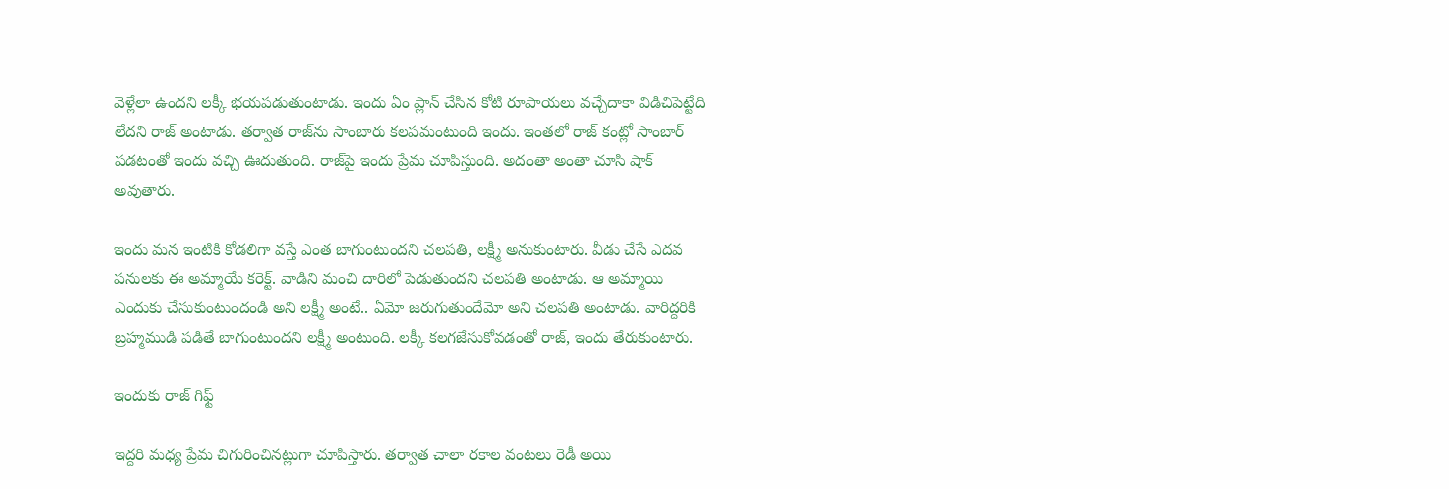వెళ్లేలా ఉందని లక్కీ భయపడుతుంటాడు. ఇందు ఏం ప్లాన్ చేసిన కోటి రూపాయలు వచ్చేదాకా విడిచిపెట్టేది లేదని రాజ్ అంటాడు. తర్వాత రాజ్‌ను సాంబారు కలపమంటుంది ఇందు. ఇంతలో రాజ్ కంట్లో సాంబార్ పడటంతో ఇందు వచ్చి ఊదుతుంది. రాజ్‌పై ఇందు ప్రేమ చూపిస్తుంది. అదంతా అంతా చూసి షాక్ అవుతారు.

ఇందు మన ఇంటికి కోడలిగా వస్తే ఎంత బాగుంటుందని చలపతి, లక్ష్మీ అనుకుంటారు. వీడు చేసే ఎదవ పనులకు ఈ అమ్మాయే కరెక్ట్. వాడిని మంచి దారిలో పెడుతుందని చలపతి అంటాడు. ఆ అమ్మాయి ఎందుకు చేసుకుంటుందండి అని లక్ష్మీ అంటే.. ఏమో జరుగుతుందేమో అని చలపతి అంటాడు. వారిద్దరికి బ్రహ్మముడి పడితే బాగుంటుందని లక్ష్మీ అంటుంది. లక్కీ కలగజేసుకోవడంతో రాజ్, ఇందు తేరుకుంటారు.

ఇందుకు రాజ్ గిఫ్ట్

ఇద్దరి మధ్య ప్రేమ చిగురించినట్లుగా చూపిస్తారు. తర్వాత చాలా రకాల వంటలు రెడీ అయి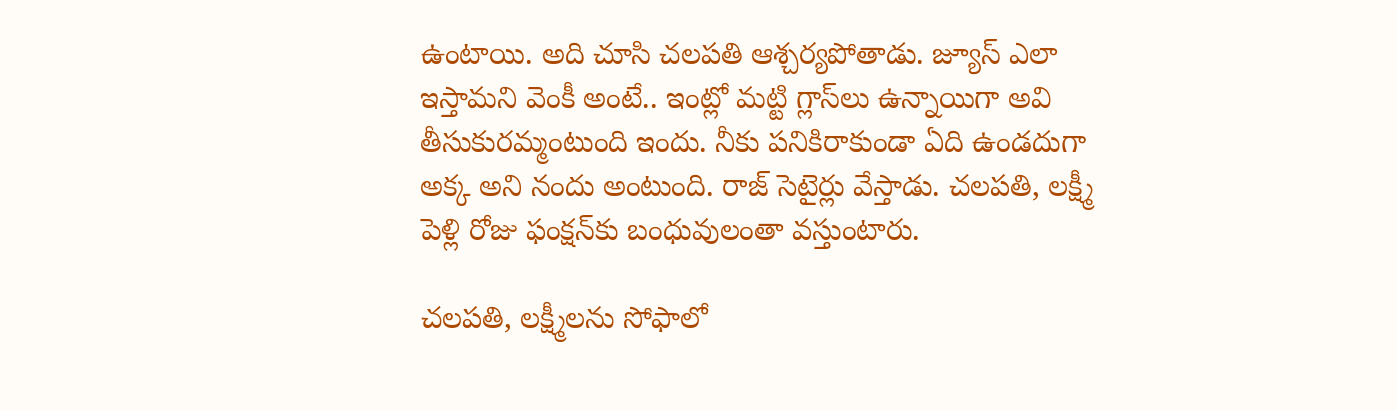ఉంటాయి. అది చూసి చలపతి ఆశ్చర్యపోతాడు. జ్యూస్ ఎలా ఇస్తామని వెంకీ అంటే.. ఇంట్లో మట్టి గ్లాస్‌లు ఉన్నాయిగా అవి తీసుకురమ్మంటుంది ఇందు. నీకు పనికిరాకుండా ఏది ఉండదుగా అక్క అని నందు అంటుంది. రాజ్ సెటైర్లు వేస్తాడు. చలపతి, లక్ష్మీ పెళ్లి రోజు ఫంక్షన్‌కు బంధువులంతా వస్తుంటారు.

చలపతి, లక్ష్మీలను సోఫాలో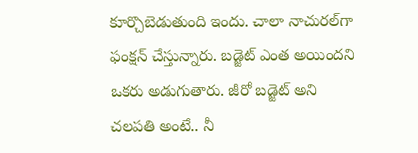కూర్చొబెడుతుంది ఇందు. చాలా నాచురల్‌గా ఫంక్షన్ చేస్తున్నారు. బడ్జెట్ ఎంత అయిందని ఒకరు అడుగుతారు. జీరో బడ్జెట్ అని చలపతి అంటే.. నీ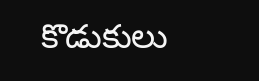కొడుకులు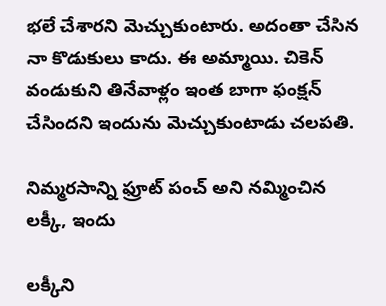భలే చేశారని మెచ్చుకుంటారు. అదంతా చేసిన నా కొడుకులు కాదు. ఈ అమ్మాయి. చికెన్ వండుకుని తినేవాళ్లం ఇంత బాగా ఫంక్షన్ చేసిందని ఇందును మెచ్చుకుంటాడు చలపతి.

నిమ్మరసాన్ని ఫ్రూట్ పంచ్ అని నమ్మించిన లక్కీ, ఇందు

లక్కీని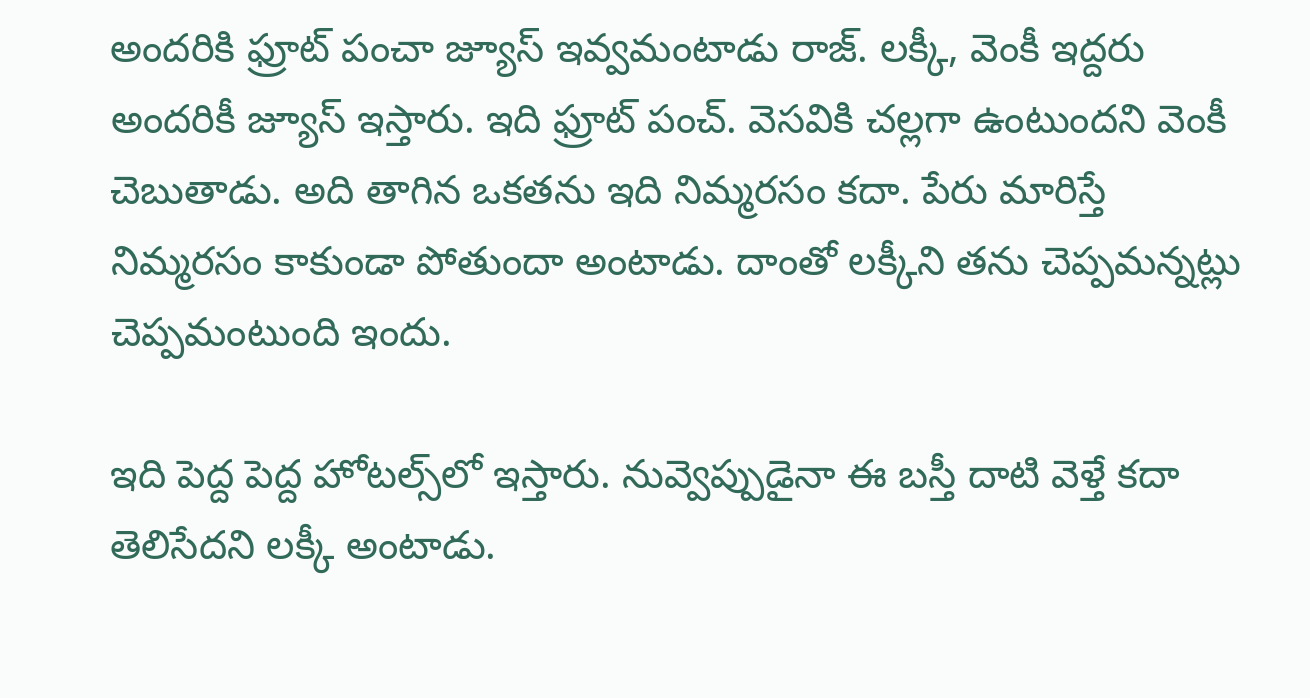అందరికి ఫ్రూట్ పంచా జ్యూస్ ఇవ్వమంటాడు రాజ్. లక్కీ, వెంకీ ఇద్దరు అందరికీ జ్యూస్ ఇస్తారు. ఇది ఫ్రూట్ పంచ్. వెసవికి చల్లగా ఉంటుందని వెంకీ చెబుతాడు. అది తాగిన ఒకతను ఇది నిమ్మరసం కదా. పేరు మారిస్తే నిమ్మరసం కాకుండా పోతుందా అంటాడు. దాంతో లక్కీని తను చెప్పమన్నట్లు చెప్పమంటుంది ఇందు.

ఇది పెద్ద పెద్ద హోటల్స్‌లో ఇస్తారు. నువ్వెప్పుడైనా ఈ బస్తీ దాటి వెళ్తే కదా తెలిసేదని లక్కీ అంటాడు.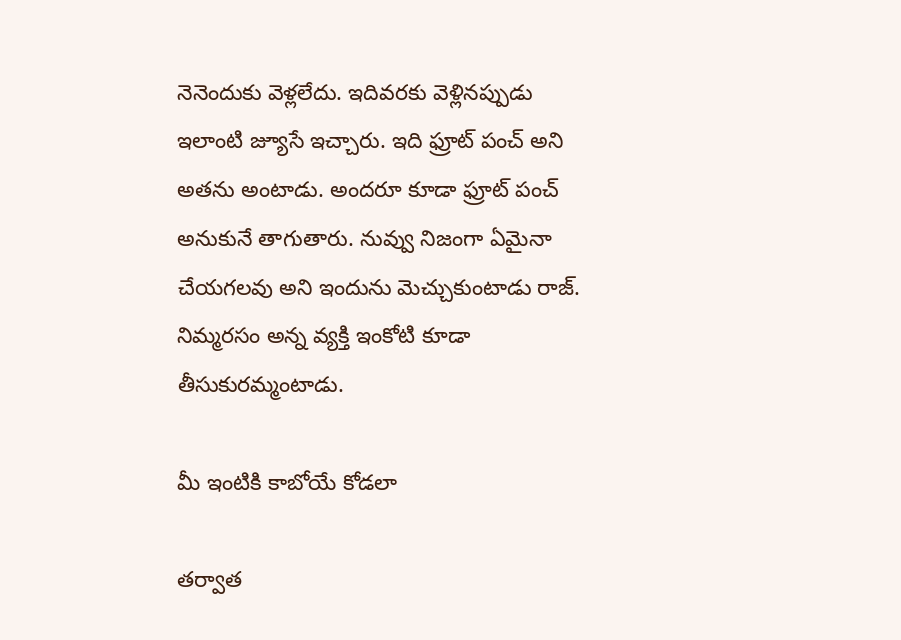నెనెందుకు వెళ్లలేదు. ఇదివరకు వెళ్లినప్పుడు ఇలాంటి జ్యూసే ఇచ్చారు. ఇది ఫ్రూట్ పంచ్ అని అతను అంటాడు. అందరూ కూడా ఫ్రూట్ పంచ్ అనుకునే తాగుతారు. నువ్వు నిజంగా ఏమైనా చేయగలవు అని ఇందును మెచ్చుకుంటాడు రాజ్. నిమ్మరసం అన్న వ్యక్తి ఇంకోటి కూడా తీసుకురమ్మంటాడు.

మీ ఇంటికి కాబోయే కోడలా

తర్వాత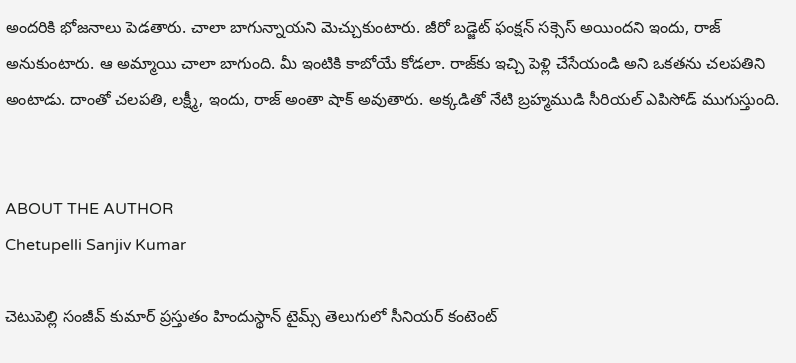అందరికి భోజనాలు పెడతారు. చాలా బాగున్నాయని మెచ్చుకుంటారు. జీరో బడ్జెట్ ఫంక్షన్ సక్సెస్ అయిందని ఇందు, రాజ్ అనుకుంటారు. ఆ అమ్మాయి చాలా బాగుంది. మీ ఇంటికి కాబోయే కోడలా. రాజ్‌కు ఇచ్చి పెళ్లి చేసేయండి అని ఒకతను చలపతిని అంటాడు. దాంతో చలపతి, లక్ష్మీ, ఇందు, రాజ్ అంతా షాక్ అవుతారు. అక్కడితో నేటి బ్రహ్మముడి సీరియల్ ఎపిసోడ్ ముగుస్తుంది.


ABOUT THE AUTHOR
Chetupelli Sanjiv Kumar

చెటుపెల్లి సంజీవ్ కుమార్ ప్రస్తుతం హిందుస్థాన్ టైమ్స్ తెలుగులో సీనియర్ కంటెంట్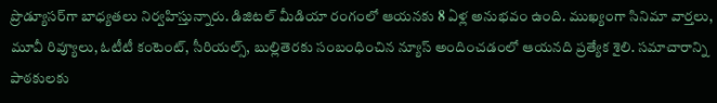ప్రొడ్యూసర్‌గా బాధ్యతలు నిర్వహిస్తున్నారు. డిజిటల్ మీడియా రంగంలో ఆయనకు 8 ఏళ్ల అనుభవం ఉంది. ముఖ్యంగా సినిమా వార్తలు, మూవీ రివ్యూలు, ఓటీటీ కంటెంట్, సీరియల్స్, బుల్లితెరకు సంబంధించిన న్యూస్ అందించడంలో ఆయనది ప్రత్యేక శైలి. సమాచారాన్ని పాఠకులకు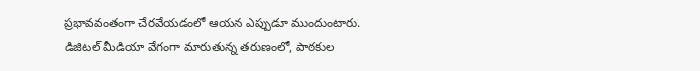ప్రభావవంతంగా చేరవేయడంలో ఆయన ఎప్పుడూ ముందుంటారు. డిజిటల్ మీడియా వేగంగా మారుతున్న తరుణంలో, పాఠకుల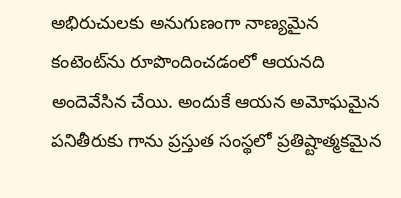అభిరుచులకు అనుగుణంగా నాణ్యమైన కంటెంట్‌ను రూపొందించడంలో ఆయనది అందెవేసిన చేయి. అందుకే ఆయన అమోఘమైన పనితీరుకు గాను ప్రస్తుత సంస్థలో ప్రతిష్టాత్మకమైన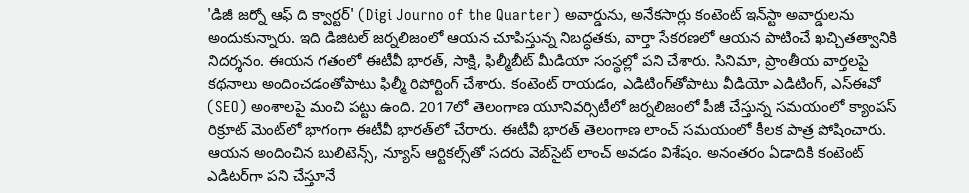'డిజీ జర్నో ఆఫ్ ది క్వార్టర్' (Digi Journo of the Quarter) అవార్డును, అనేకసార్లు కంటెంట్ ఇన్‌స్టా అవార్డులను అందుకున్నారు. ఇది డిజిటల్ జర్నలిజంలో ఆయన చూపిస్తున్న నిబద్ధతకు, వార్తా సేకరణలో ఆయన పాటించే ఖచ్చితత్వానికి నిదర్శనం. ఈయన గతంలో ఈటీవీ భారత్, సాక్షి, ఫిల్మీబీట్ మీడియా సంస్థల్లో పని చేశారు. సినిమా, ప్రాంతీయ వార్తలపై కథనాలు అందించడంతోపాటు ఫిల్మీ రిపోర్టింగ్ చేశారు. కంటెంట్ రాయడం, ఎడిటింగ్‌తోపాటు వీడియో ఎడిటింగ్, ఎస్‌ఈవో (SEO) అంశాలపై మంచి పట్టు ఉంది. 2017లో తెలంగాణ యూనివర్సిటీలో జర్నలిజంలో పీజీ చేస్తున్న సమయంలో క్యాంపస్ రిక్రూట్ మెంట్‌లో భాగంగా ఈటీవీ భారత్‌లో చేరారు. ఈటీవీ భారత్ తెలంగాణ లాంచ్ సమయంలో కీలక పాత్ర పోషించారు. ఆయన అందించిన బులిటెన్స్, న్యూస్ ఆర్టికల్స్‌తో సదరు వెబ్‌సైట్ లాంచ్ అవడం విశేషం. అనంతరం ఏడాదికి కంటెంట్ ఎడిటర్‌గా పని చేస్తూనే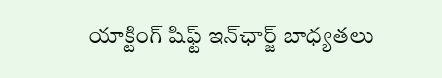యాక్టింగ్ షిఫ్ట్ ఇన్‌ఛార్జ్ బాధ్యతలు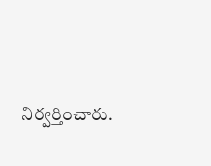నిర్వర్తించారు.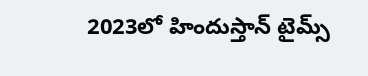2023లో హిందుస్తాన్ టైమ్స్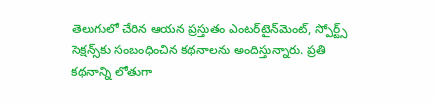తెలుగులో చేరిన ఆయన ప్రస్తుతం ఎంటర్‌టైన్‌మెంట్, స్పోర్ట్స్ సెక్షన్స్‌కు సంబంధించిన కథనాలను అందిస్తున్నారు. ప్రతి కథనాన్ని లోతుగా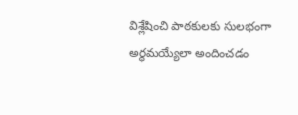విశ్లేషించి పాఠకులకు సులభంగా అర్థమయ్యేలా అందించడం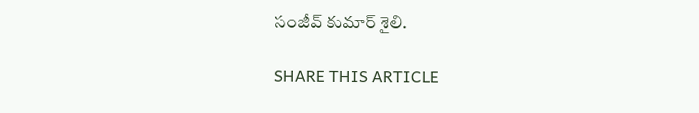సంజీవ్ కుమార్ శైలి.

SHARE THIS ARTICLE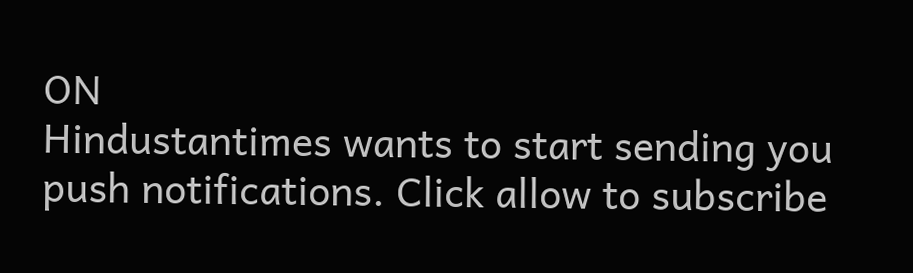ON
Hindustantimes wants to start sending you push notifications. Click allow to subscribe